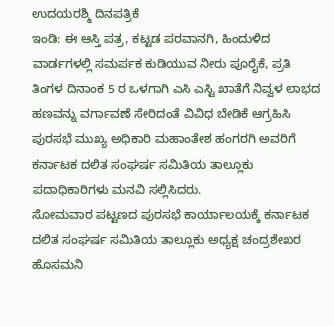ಉದಯರಶ್ಮಿ ದಿನಪತ್ರಿಕೆ
ಇಂಡಿ: ಈ ಆಸ್ತಿ ಪತ್ರ, ಕಟ್ಟಡ ಪರವಾನಗಿ, ಹಿಂದುಳಿದ ವಾರ್ಡಗಳಲ್ಲಿ ಸಮರ್ಪಕ ಕುಡಿಯುವ ನೀರು ಪೂರೈಕೆ, ಪ್ರತಿ ತಿಂಗಳ ದಿನಾಂಕ 5 ರ ಒಳಗಾಗಿ ಎಸಿ ಎಸ್ಟಿ ಖಾತೆಗೆ ನಿವ್ವಳ ಲಾಭದ ಹಣವನ್ನು ವರ್ಗಾವಣೆ ಸೇರಿದಂತೆ ವಿವಿಧ ಬೇಡಿಕೆ ಆಗ್ರಹಿಸಿ ಪುರಸಭೆ ಮುಖ್ಯ ಅಧಿಕಾರಿ ಮಹಾಂತೇಶ ಹಂಗರಗಿ ಅವರಿಗೆ ಕರ್ನಾಟಕ ದಲಿತ ಸಂಘರ್ಷ ಸಮಿತಿಯ ತಾಲ್ಲೂಕು ಪದಾಧಿಕಾರಿಗಳು ಮನವಿ ಸಲ್ಲಿಸಿದರು.
ಸೋಮವಾರ ಪಟ್ಟಣದ ಪುರಸಭೆ ಕಾರ್ಯಾಲಯಕ್ಕೆ ಕರ್ನಾಟಕ ದಲಿತ ಸಂಘರ್ಷ ಸಮಿತಿಯ ತಾಲ್ಲೂಕು ಅಧ್ಯಕ್ಷ ಚಂದ್ರಶೇಖರ ಹೊಸಮನಿ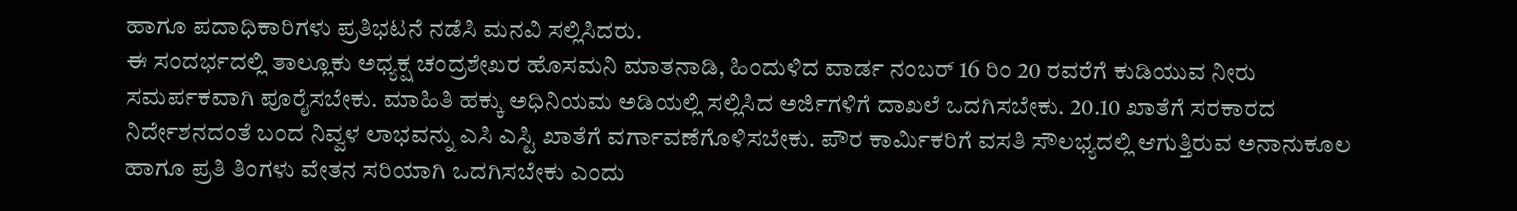ಹಾಗೂ ಪದಾಧಿಕಾರಿಗಳು ಪ್ರತಿಭಟನೆ ನಡೆಸಿ ಮನವಿ ಸಲ್ಲಿಸಿದರು.
ಈ ಸಂದರ್ಭದಲ್ಲಿ ತಾಲ್ಲೂಕು ಅಧ್ಯಕ್ಷ ಚಂದ್ರಶೇಖರ ಹೊಸಮನಿ ಮಾತನಾಡಿ, ಹಿಂದುಳಿದ ವಾರ್ಡ ನಂಬರ್ 16 ರಿಂ 20 ರವರೆಗೆ ಕುಡಿಯುವ ನೀರು ಸಮರ್ಪಕವಾಗಿ ಪೂರೈಸಬೇಕು. ಮಾಹಿತಿ ಹಕ್ಕು ಅಧಿನಿಯಮ ಅಡಿಯಲ್ಲಿ ಸಲ್ಲಿಸಿದ ಅರ್ಜಿಗಳಿಗೆ ದಾಖಲೆ ಒದಗಿಸಬೇಕು. 20.10 ಖಾತೆಗೆ ಸರಕಾರದ ನಿರ್ದೇಶನದಂತೆ ಬಂದ ನಿವ್ವಳ ಲಾಭವನ್ನು ಎಸಿ ಎಸ್ಟಿ ಖಾತೆಗೆ ವರ್ಗಾವಣೆಗೊಳಿಸಬೇಕು. ಪೌರ ಕಾರ್ಮಿಕರಿಗೆ ವಸತಿ ಸೌಲಭ್ಯದಲ್ಲಿ ಆಗುತ್ತಿರುವ ಅನಾನುಕೂಲ ಹಾಗೂ ಪ್ರತಿ ತಿಂಗಳು ವೇತನ ಸರಿಯಾಗಿ ಒದಗಿಸಬೇಕು ಎಂದು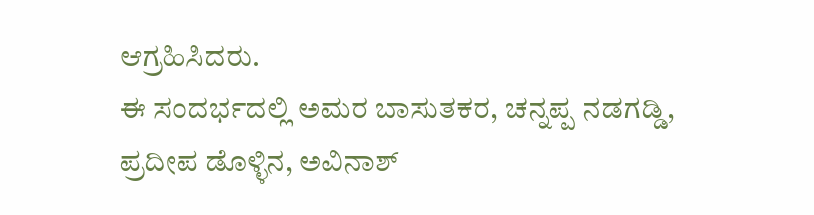ಆಗ್ರಹಿಸಿದರು.
ಈ ಸಂದರ್ಭದಲ್ಲಿ ಅಮರ ಬಾಸುತಕರ, ಚನ್ನಪ್ಪ ನಡಗಡ್ಡಿ, ಪ್ರದೀಪ ಡೊಳ್ಳಿನ, ಅವಿನಾಶ್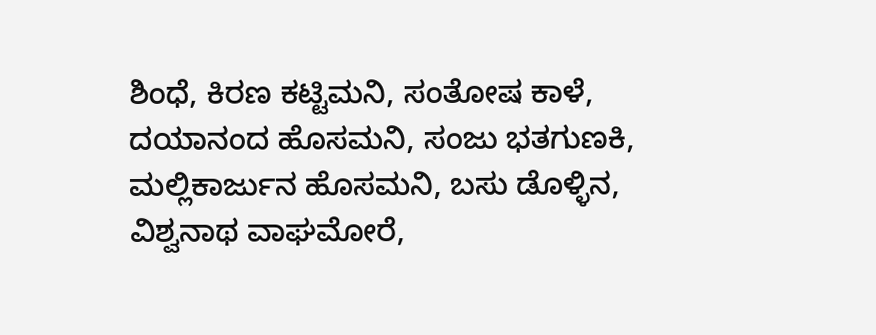ಶಿಂಧೆ, ಕಿರಣ ಕಟ್ಟಿಮನಿ, ಸಂತೋಷ ಕಾಳೆ, ದಯಾನಂದ ಹೊಸಮನಿ, ಸಂಜು ಭತಗುಣಕಿ, ಮಲ್ಲಿಕಾರ್ಜುನ ಹೊಸಮನಿ, ಬಸು ಡೊಳ್ಳಿನ, ವಿಶ್ವನಾಥ ವಾಘಮೋರೆ,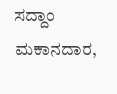ಸದ್ದಾಂ ಮಕಾನದಾರ,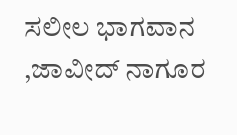ಸಲೀಲ ಭಾಗವಾನ ,ಜಾವೀದ್ ನಾಗೂರ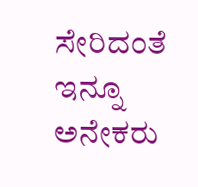ಸೇರಿದಂತೆ ಇನ್ನೂ ಅನೇಕರು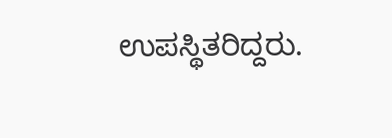ಉಪಸ್ಥಿತರಿದ್ದರು.